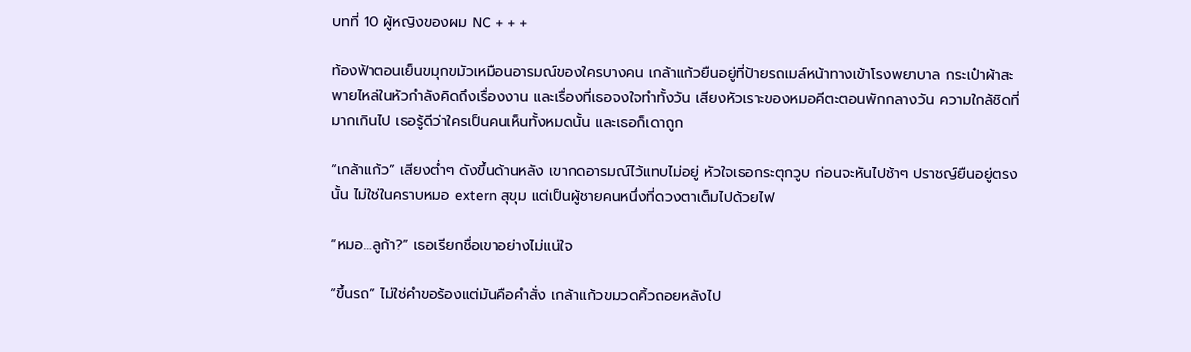บทที่ 10 ผู้หญิงของผม NC + + +

ท้องฟ้าตอนเย็นขมุกขมัวเหมือนอารมณ์ของใครบางคน เกล้าแก้วยืนอยู่ที่ป้ายรถเมล์หน้าทางเข้าโรงพยาบาล กระเป๋าผ้าสะพายไหล่ในหัวกำลังคิดถึงเรื่องงาน และเรื่องที่เธอจงใจทำทั้งวัน เสียงหัวเราะของหมอคีตะตอนพักกลางวัน ความใกล้ชิดที่มากเกินไป เธอรู้ดีว่าใครเป็นคนเห็นทั้งหมดนั้น และเธอก็เดาถูก

“เกล้าแก้ว” เสียงต่ำๆ ดังขึ้นด้านหลัง เขากดอารมณ์ไว้แทบไม่อยู่ หัวใจเธอกระตุกวูบ ก่อนจะหันไปช้าๆ ปราชญ์ยืนอยู่ตรงนั้น ไม่ใช่ในคราบหมอ extern สุขุม แต่เป็นผู้ชายคนหนึ่งที่ดวงตาเต็มไปด้วยไฟ

“หมอ…ลูก้า?” เธอเรียกชื่อเขาอย่างไม่แน่ใจ

“ขึ้นรถ” ไม่ใช่คำขอร้องแต่มันคือคำสั่ง เกล้าแก้วขมวดคิ้วถอยหลังไป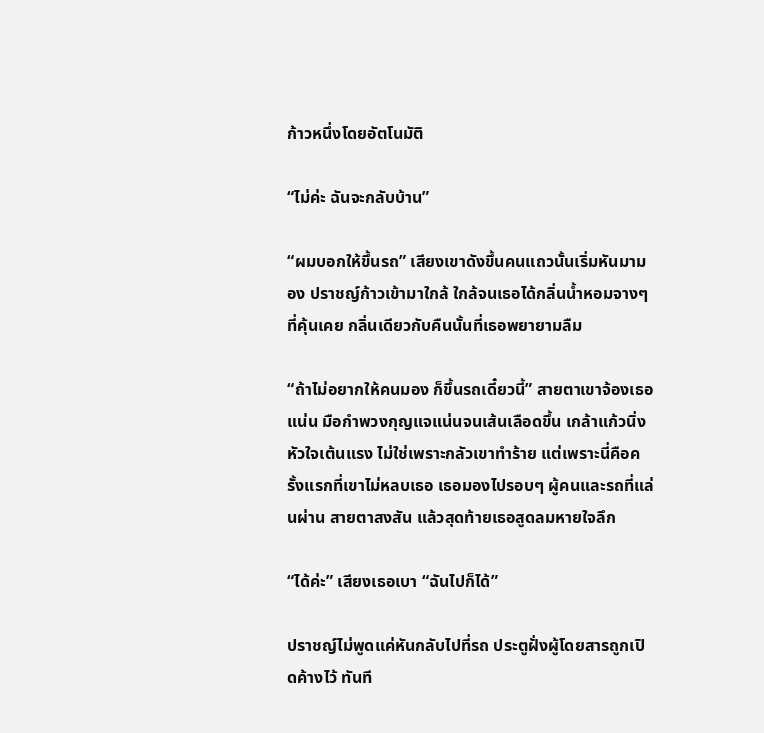ก้าวหนึ่งโดยอัตโนมัติ

“ไม่ค่ะ ฉันจะกลับบ้าน”

“ผมบอกให้ขึ้นรถ” เสียงเขาดังขึ้นคนแถวนั้นเริ่มหันมามอง ปราชญ์ก้าวเข้ามาใกล้ ใกล้จนเธอได้กลิ่นน้ำหอมจางๆ ที่คุ้นเคย กลิ่นเดียวกับคืนนั้นที่เธอพยายามลืม

“ถ้าไม่อยากให้คนมอง ก็ขึ้นรถเดี๋ยวนี้” สายตาเขาจ้องเธอแน่น มือกำพวงกุญแจแน่นจนเส้นเลือดขึ้น เกล้าแก้วนิ่งหัวใจเต้นแรง ไม่ใช่เพราะกลัวเขาทำร้าย แต่เพราะนี่คือครั้งแรกที่เขาไม่หลบเธอ เธอมองไปรอบๆ ผู้คนและรถที่แล่นผ่าน สายตาสงสัน แล้วสุดท้ายเธอสูดลมหายใจลึก

“ได้ค่ะ” เสียงเธอเบา “ฉันไปก็ได้”

ปราชญ์ไม่พูดแค่หันกลับไปที่รถ ประตูฝั่งผู้โดยสารถูกเปิดค้างไว้ ทันที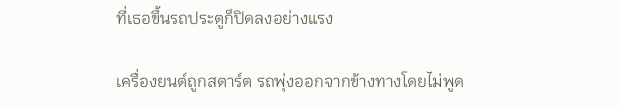ที่เธอขึ้นรถประตูก็ปิดลงอย่างแรง

เครื่องยนต์ถูกสตาร์ต รถพุ่งออกจากข้างทางโดยไม่พูด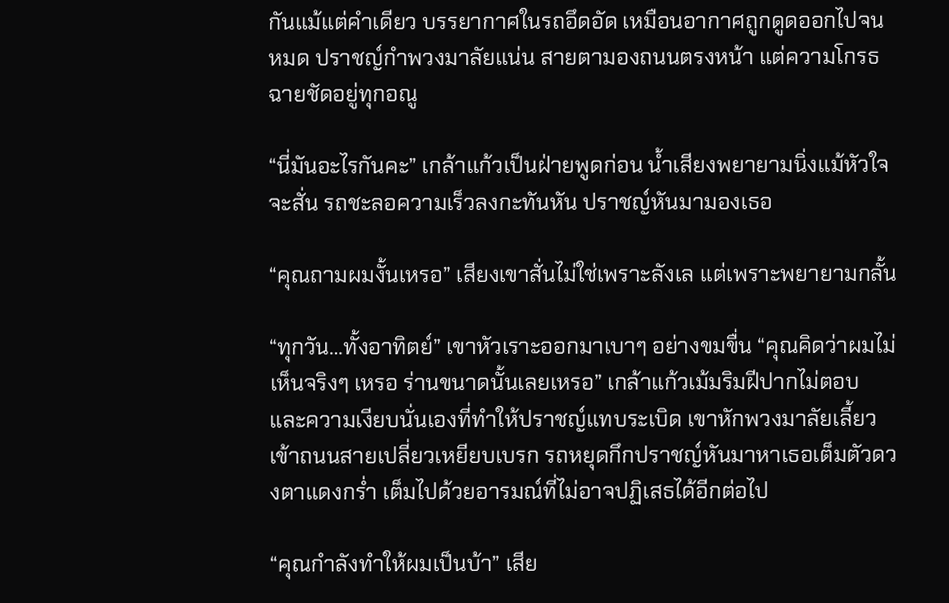กันแม้แต่คำเดียว บรรยากาศในรถอึดอัด เหมือนอากาศถูกดูดออกไปจนหมด ปราชญ์กำพวงมาลัยแน่น สายตามองถนนตรงหน้า แต่ความโกรธฉายชัดอยู่ทุกอณู

“นี่มันอะไรกันคะ” เกล้าแก้วเป็นฝ่ายพูดก่อน น้ำเสียงพยายามนิ่งแม้หัวใจจะสั่น รถชะลอความเร็วลงกะทันหัน ปราชญ์หันมามองเธอ

“คุณถามผมงั้นเหรอ” เสียงเขาสั่นไม่ใช่เพราะลังเล แต่เพราะพยายามกลั้น

“ทุกวัน…ทั้งอาทิตย์” เขาหัวเราะออกมาเบาๆ อย่างขมขื่น “คุณคิดว่าผมไม่เห็นจริงๆ เหรอ ร่านขนาดนั้นเลยเหรอ” เกล้าแก้วเม้มริมฝีปากไม่ตอบ และความเงียบนั่นเองที่ทำให้ปราชญ์แทบระเบิด เขาหักพวงมาลัยเลี้ยวเข้าถนนสายเปลี่ยวเหยียบเบรก รถหยุดกึกปราชญ์หันมาหาเธอเต็มตัวดวงตาแดงกร่ำ เต็มไปด้วยอารมณ์ที่ไม่อาจปฏิเสธได้อีกต่อไป

“คุณกำลังทำให้ผมเป็นบ้า” เสีย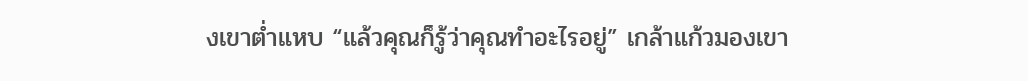งเขาต่ำแหบ “แล้วคุณก็รู้ว่าคุณทำอะไรอยู่” เกล้าแก้วมองเขา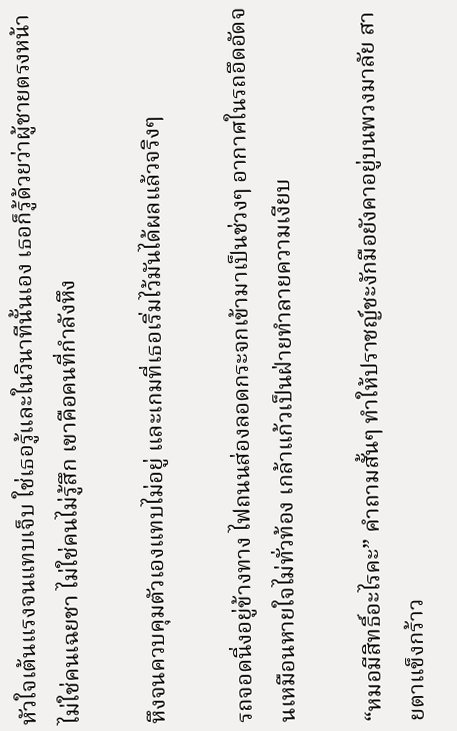หัวใจเต้นแรงจนแทบเจ็บ ใช่เธอรู้และในวินาทีนั้นเอง เธอก็รู้ด้วยว่าผู้ชายตรงหน้าไม่ใช่คนเฉยชา ไม่ใช่คนไม่รู้สึก เขาคือคนที่กำลังหึง

หึงจนควบคุมตัวเองแทบไม่อยู่ และเกมที่เธอเริ่มไว้มันได้ผลแล้วจริงๆ

รถจอดนิ่งอยู่ข้างทาง ไฟถนนส่องลอดกระจกเข้ามาเป็นช่วงๆ อากาศในรถอึดอัดจนเหมือนหายใจไม่ทั่วท้อง เกล้าแก้วเป็นฝ่ายทำลายความเงียบ

“หมอมีสิทธิ์อะไรคะ” คำถามสั้นๆ ทำให้ปราชญ์ชะงักมือยังคาอยู่บนพวงมาลัย สายตาแข็งกร้าว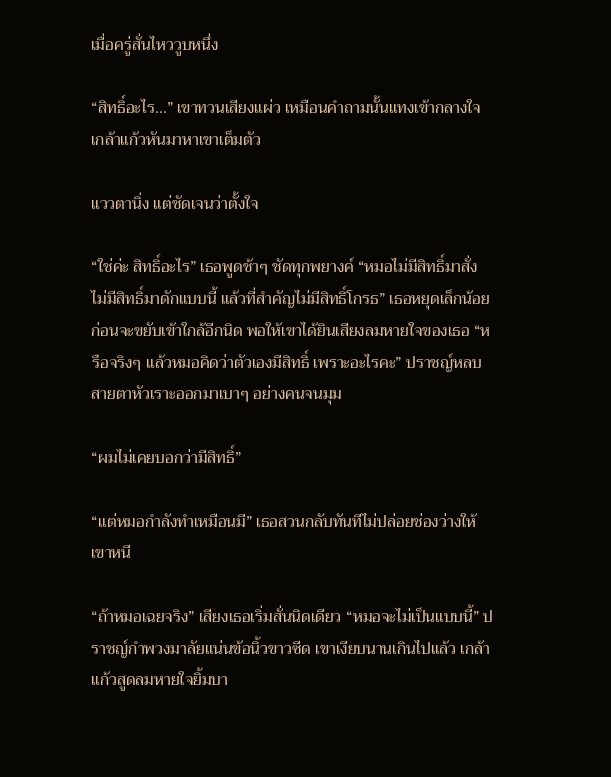เมื่อครู่สั่นไหววูบหนึ่ง

“สิทธิ์อะไร…” เขาทวนเสียงแผ่ว เหมือนคำถามนั้นแทงเข้ากลางใจ เกล้าแก้วหันมาหาเขาเต็มตัว

แววตานิ่ง แต่ชัดเจนว่าตั้งใจ

“ใช่ค่ะ สิทธิ์อะไร” เธอพูดช้าๆ ชัดทุกพยางค์ “หมอไม่มีสิทธิ์มาสั่ง ไม่มีสิทธิ์มาดักแบบนี้ แล้วที่สำคัญไม่มีสิทธิ์โกรธ” เธอหยุดเล็กน้อย ก่อนจะขยับเข้าใกล้อีกนิด พอให้เขาได้ยินเสียงลมหายใจของเธอ “หรือจริงๆ แล้วหมอคิดว่าตัวเองมีสิทธิ์ เพราะอะไรคะ” ปราชญ์หลบสายตาหัวเราะออกมาเบาๆ อย่างคนจนมุม

“ผมไม่เคยบอกว่ามีสิทธิ์”

“แต่หมอกำลังทำเหมือนมี” เธอสวนกลับทันทีไม่ปล่อยช่องว่างให้เขาหนี

“ถ้าหมอเฉยจริง” เสียงเธอเริ่มสั่นนิดเดียว “หมอจะไม่เป็นแบบนี้” ปราชญ์กำพวงมาลัยแน่นข้อนิ้วขาวซีด เขาเงียบนานเกินไปแล้ว เกล้าแก้วสูดลมหายใจยิ้มบา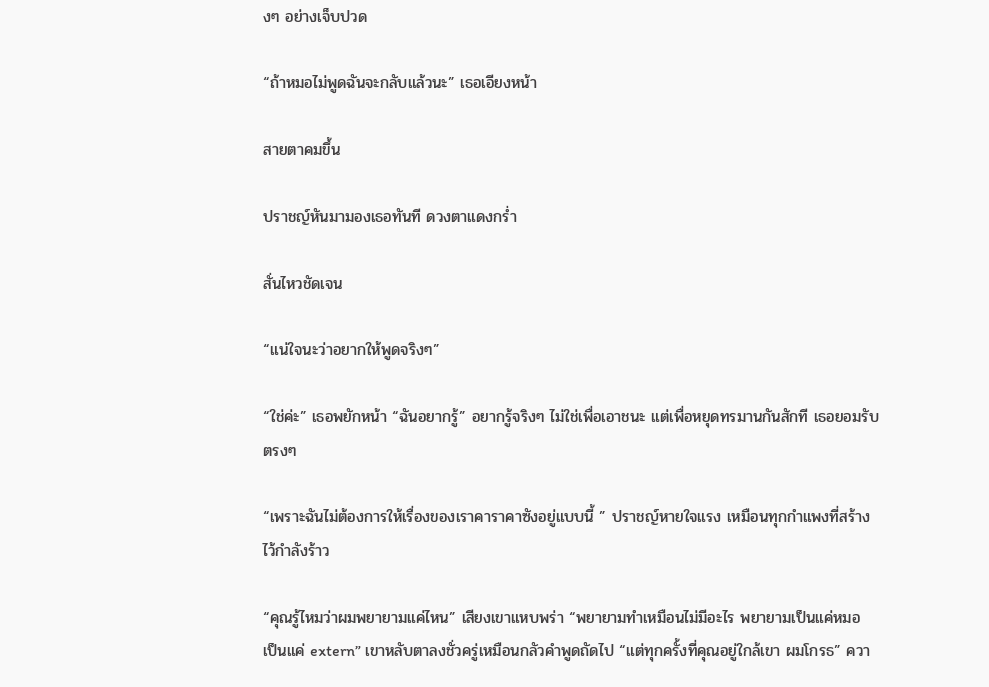งๆ อย่างเจ็บปวด

“ถ้าหมอไม่พูดฉันจะกลับแล้วนะ” เธอเอียงหน้า

สายตาคมขึ้น

ปราชญ์หันมามองเธอทันที ดวงตาแดงกร่ำ

สั่นไหวชัดเจน

“แน่ใจนะว่าอยากให้พูดจริงๆ”

“ใช่ค่ะ” เธอพยักหน้า “ฉันอยากรู้” อยากรู้จริงๆ ไม่ใช่เพื่อเอาชนะ แต่เพื่อหยุดทรมานกันสักที เธอยอมรับตรงๆ

“เพราะฉันไม่ต้องการให้เรื่องของเราคาราคาซังอยู่แบบนี้ ” ปราชญ์หายใจแรง เหมือนทุกกำแพงที่สร้างไว้กำลังร้าว

“คุณรู้ไหมว่าผมพยายามแค่ไหน” เสียงเขาแหบพร่า “พยายามทำเหมือนไม่มีอะไร พยายามเป็นแค่หมอ เป็นแค่ extern” เขาหลับตาลงชั่วครู่เหมือนกลัวคำพูดถัดไป “แต่ทุกครั้งที่คุณอยู่ใกล้เขา ผมโกรธ” ควา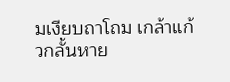มเงียบถาโถม เกล้าแก้วกลั้นหาย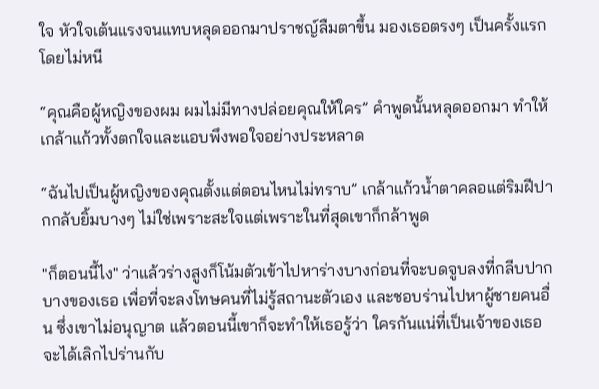ใจ หัวใจเต้นแรงจนแทบหลุดออกมาปราชญ์ลืมตาขึ้น มองเธอตรงๆ เป็นครั้งแรกโดยไม่หนี

“คุณคือผู้หญิงของผม ผมไม่มีทางปล่อยคุณให้ใคร” คำพูดนั้นหลุดออกมา ทำให้เกล้าแก้วทั้งตกใจและแอบพึงพอใจอย่างประหลาด

“ฉันไปเป็นผู้หญิงของคุณตั้งแต่ตอนไหนไม่ทราบ” เกล้าแก้วน้ำตาคลอแต่ริมฝีปากกลับยิ้มบางๆ ไม่ใช่เพราะสะใจแต่เพราะในที่สุดเขาก็กล้าพูด

"ก็ตอนนี้ไง" ว่าแล้วร่างสูงก็โน้มตัวเข้าไปหาร่างบางก่อนที่จะบดจูบลงที่กลีบปากบางของเธอ เพื่อที่จะลงโทษคนที่ไม่รู้สถานะตัวเอง และชอบร่านไปหาผู้ชายคนอื่น ซึ่งเขาไม่อนุญาต แล้วตอนนี้เขาก็จะทำให้เธอรู้ว่า ใครกันแน่ที่เป็นเจ้าของเธอ จะได้เลิกไปร่านกับ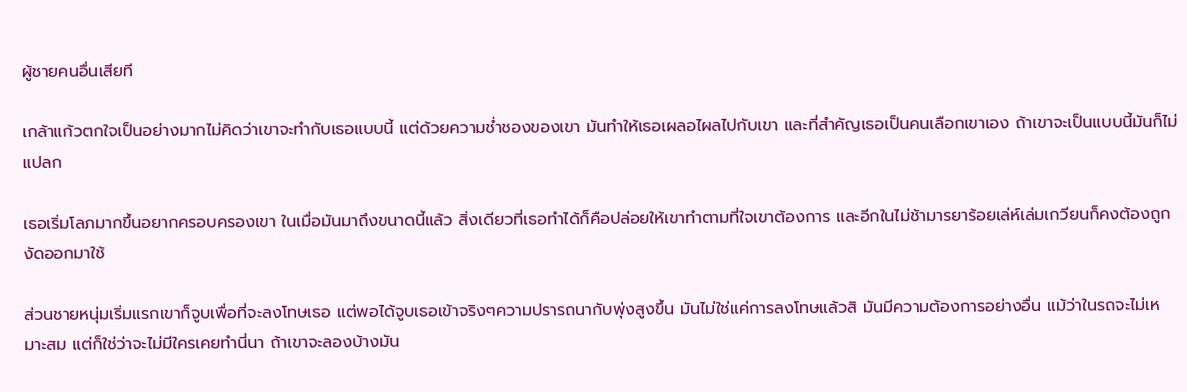ผู้ชายคนอื่นเสียที

เกล้าแก้วตกใจเป็นอย่างมากไม่คิดว่าเขาจะทำกับเธอแบบนี้ แต่ด้วยความช่ำชองของเขา มันทำให้เธอเผลอไผลไปกับเขา และที่สำคัญเธอเป็นคนเลือกเขาเอง ถ้าเขาจะเป็นแบบนี้มันก็ไม่แปลก

เธอเริ่มโลภมากขึ้นอยากครอบครองเขา ในเมื่อมันมาถึงขนาดนี้แล้ว สิ่งเดียวที่เธอทำได้ก็คือปล่อยให้เขาทำตามที่ใจเขาต้องการ และอีกในไม่ช้ามารยาร้อยเล่ห์เล่มเกวียนก็คงต้องถูกงัดออกมาใช้

ส่วนชายหนุ่มเริ่มแรกเขาก็จูบเพื่อที่จะลงโทษเธอ แต่พอได้จูบเธอเข้าจริงๆความปรารถนากับพุ่งสูงขึ้น มันไม่ใช่แค่การลงโทษแล้วสิ มันมีความต้องการอย่างอื่น แม้ว่าในรถจะไม่เหมาะสม แต่ก็ใช่ว่าจะไม่มีใครเคยทำนี่นา ถ้าเขาจะลองบ้างมัน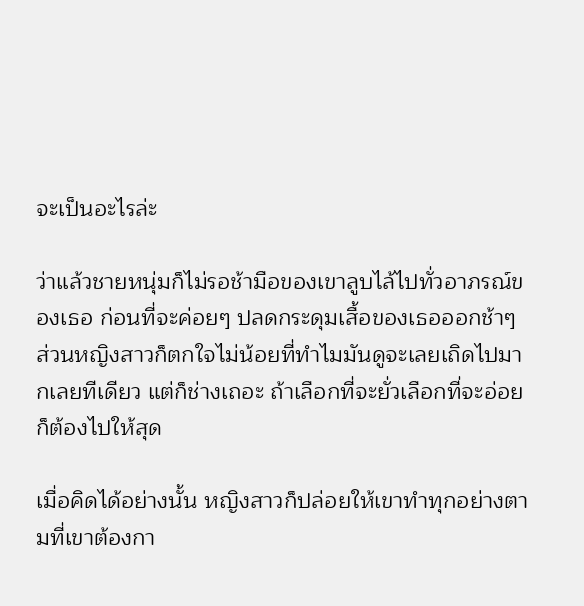จะเป็นอะไรล่ะ

ว่าแล้วชายหนุ่มก็ไม่รอช้ามือของเขาลูบไล้ไปทั่วอาภรณ์ของเธอ ก่อนที่จะค่อยๆ ปลดกระดุมเสื้อของเธอออกช้าๆ ส่วนหญิงสาวก็ตกใจไม่น้อยที่ทำไมมันดูจะเลยเถิดไปมากเลยทีเดียว แต่ก็ช่างเถอะ ถ้าเลือกที่จะยั่วเลือกที่จะอ่อย ก็ต้องไปให้สุด

เมื่อคิดได้อย่างนั้น หญิงสาวก็ปล่อยให้เขาทำทุกอย่างตามที่เขาต้องกา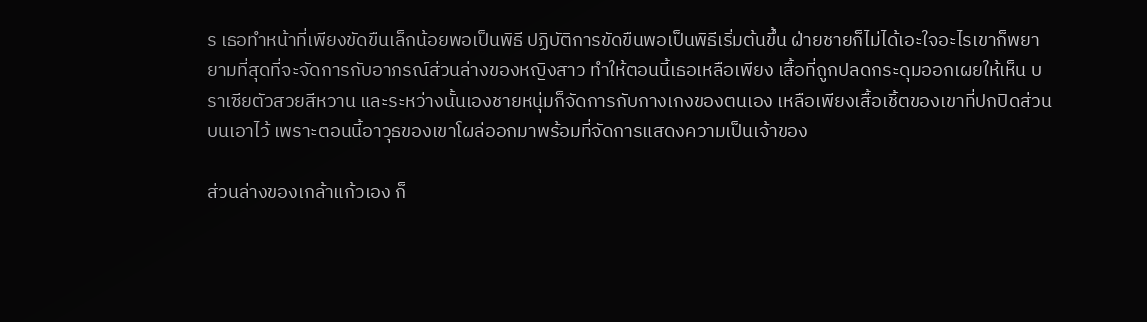ร เธอทำหน้าที่เพียงขัดขืนเล็กน้อยพอเป็นพิธี ปฏิบัติการขัดขืนพอเป็นพิธีเริ่มต้นขึ้น ฝ่ายชายก็ไม่ได้เอะใจอะไรเขาก็พยายามที่สุดที่จะจัดการกับอาภรณ์ส่วนล่างของหญิงสาว ทำให้ตอนนี้เธอเหลือเพียง เสื้อที่ถูกปลดกระดุมออกเผยให้เห็น บราเซียตัวสวยสีหวาน และระหว่างนั้นเองชายหนุ่มก็จัดการกับกางเกงของตนเอง เหลือเพียงเสื้อเชิ้ตของเขาที่ปกปิดส่วนบนเอาไว้ เพราะตอนนี้อาวุธของเขาโผล่ออกมาพร้อมที่จัดการแสดงความเป็นเจ้าของ

ส่วนล่างของเกล้าแก้วเอง ก็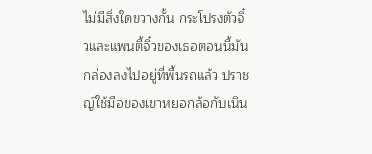ไม่มีสิ่งใดขวางกั้น กระโปรงตัวจิ๋วและแพนตี้จิ๋วของเธอตอนนี้มันกล่องลงไปอยู่ที่พื้นรถแล้ว ปราชญ์ใช้มือของเขาหยอกล้อกับเนิน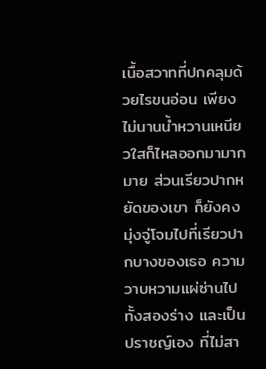เนื้อสวาทที่ปกคลุมด้วยไรขนอ่อน เพียงไม่นานน้ำหวานเหนียวใสก็ไหลออกมามากมาย ส่วนเรียวปากหยัดของเขา ก็ยังคงมุ่งจู่โจมไปที่เรียวปากบางของเธอ ความวาบหวามแผ่ซ่านไปทั้งสองร่าง และเป็นปราชญ์เอง ที่ไม่สา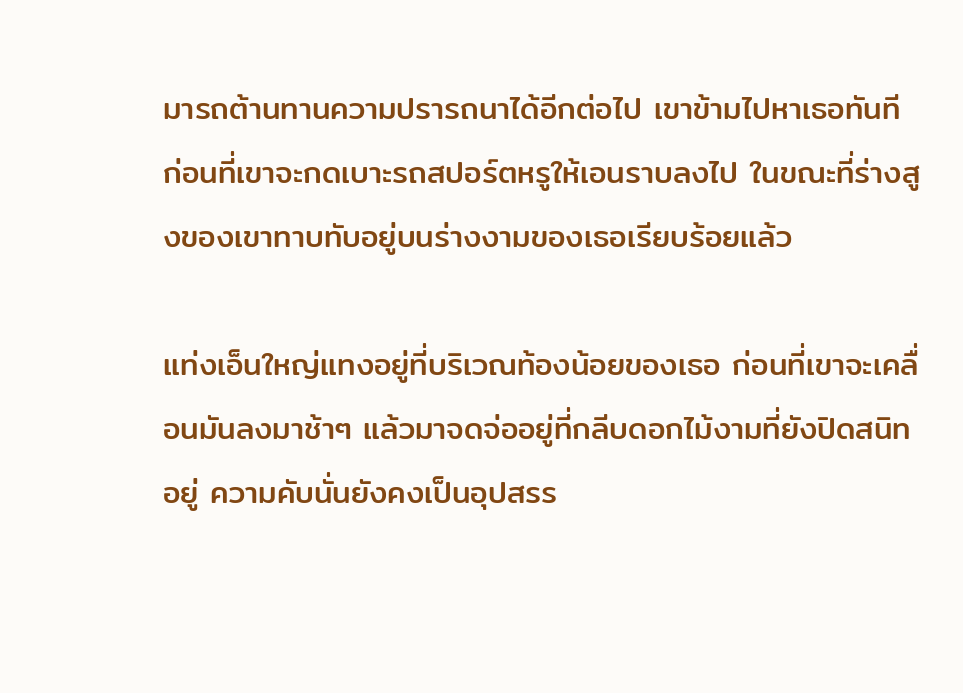มารถต้านทานความปรารถนาได้อีกต่อไป เขาข้ามไปหาเธอทันที ก่อนที่เขาจะกดเบาะรถสปอร์ตหรูให้เอนราบลงไป ในขณะที่ร่างสูงของเขาทาบทับอยู่บนร่างงามของเธอเรียบร้อยแล้ว

แท่งเอ็นใหญ่แทงอยู่ที่บริเวณท้องน้อยของเธอ ก่อนที่เขาจะเคลื่อนมันลงมาช้าๆ แล้วมาจดจ่ออยู่ที่กลีบดอกไม้งามที่ยังปิดสนิทอยู่ ความคับนั่นยังคงเป็นอุปสรร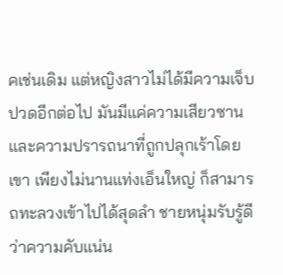คเช่นเดิม แต่หญิงสาวไม่ได้มีความเจ็บปวดอีกต่อไป มันมีแค่ความเสียวซานและความปรารถนาที่ถูกปลุกเร้าโดยเขา เพียงไม่นานแท่งเอ็นใหญ่ ก็สามารถทะลวงเข้าไปได้สุดลำ ชายหนุ่มรับรู้ดีว่าความคับแน่น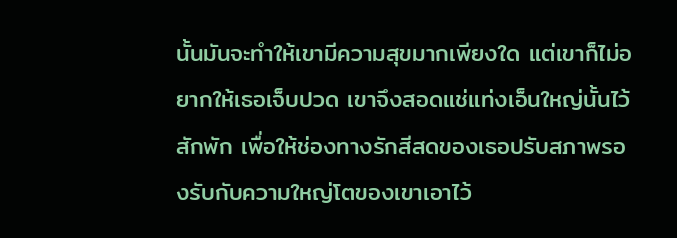นั้นมันจะทำให้เขามีความสุขมากเพียงใด แต่เขาก็ไม่อยากให้เธอเจ็บปวด เขาจึงสอดแช่แท่งเอ็นใหญ่นั้นไว้สักพัก เพื่อให้ช่องทางรักสีสดของเธอปรับสภาพรองรับกับความใหญ่โตของเขาเอาไว้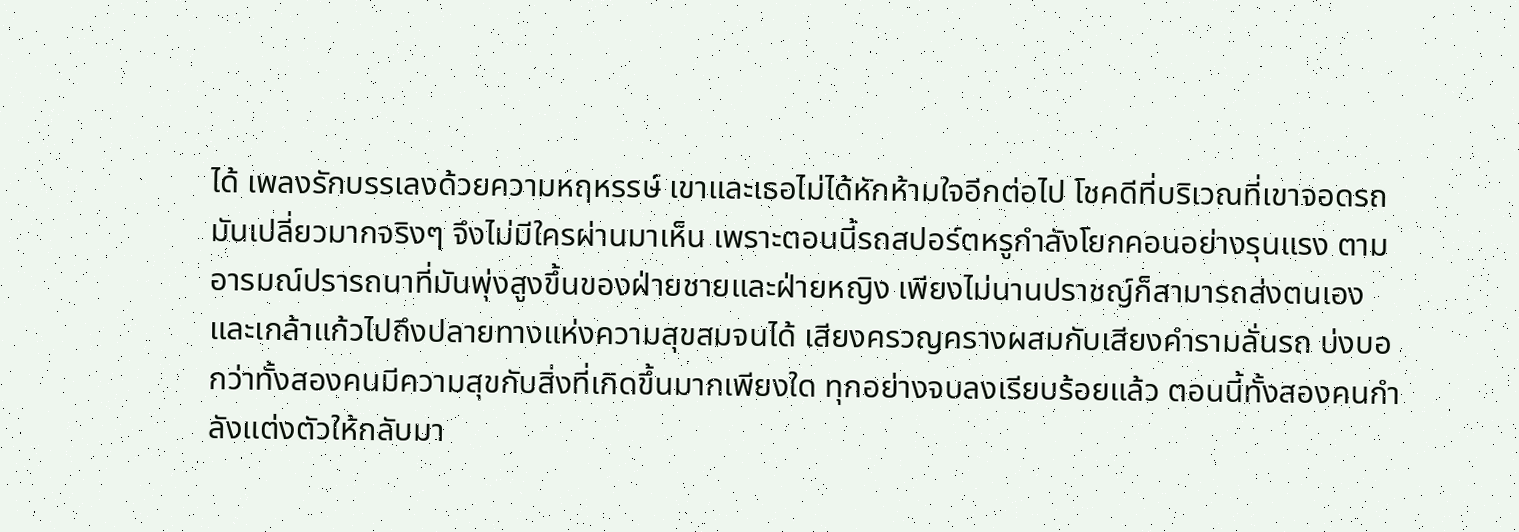ได้ เพลงรักบรรเลงด้วยความหฤหรรษ์ เขาและเธอไม่ได้หักห้ามใจอีกต่อไป โชคดีที่บริเวณที่เขาจอดรถมันเปลี่ยวมากจริงๆ จึงไม่มีใครผ่านมาเห็น เพราะตอนนี้รถสปอร์ตหรูกำลังโยกคอนอย่างรุนแรง ตามอารมณ์ปรารถนาที่มันพุ่งสูงขึ้นของฝ่ายชายและฝ่ายหญิง เพียงไม่นานปราชญ์ก็สามารถส่งตนเองและเกล้าแก้วไปถึงปลายทางแห่งความสุขสมจนได้ เสียงครวญครางผสมกับเสียงคำรามลั่นรถ บ่งบอกว่าทั้งสองคนมีความสุขกับสิ่งที่เกิดขึ้นมากเพียงใด ทุกอย่างจบลงเรียบร้อยแล้ว ตอนนี้ทั้งสองคนกำลังแต่งตัวให้กลับมา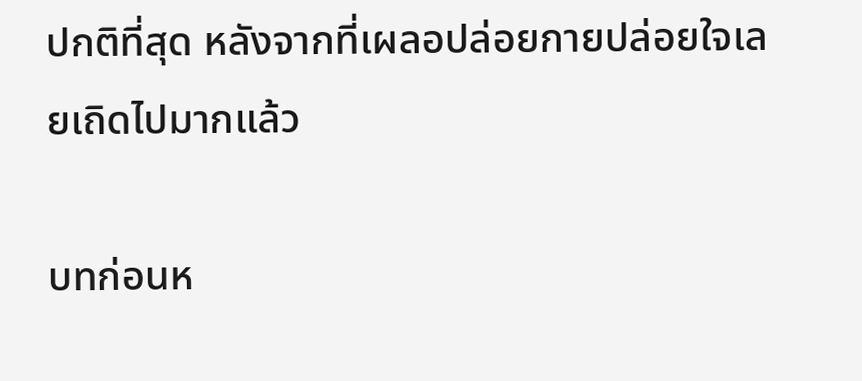ปกติที่สุด หลังจากที่เผลอปล่อยกายปล่อยใจเลยเถิดไปมากแล้ว

บทก่อนห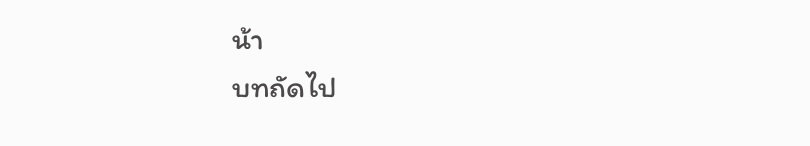น้า
บทถัดไป